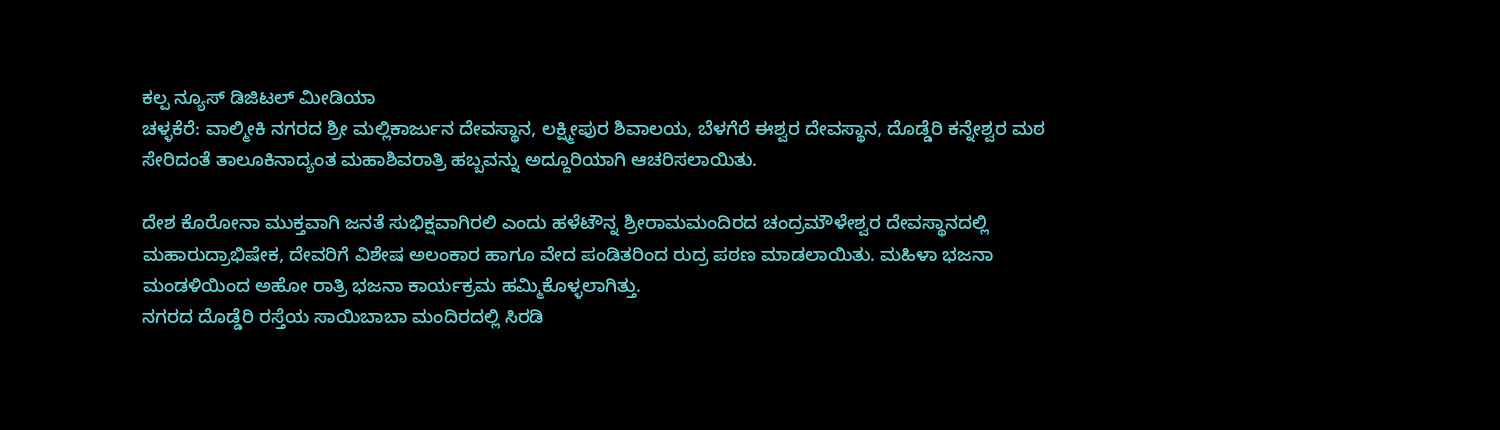ಕಲ್ಪ ನ್ಯೂಸ್ ಡಿಜಿಟಲ್ ಮೀಡಿಯಾ
ಚಳ್ಳಕೆರೆ: ವಾಲ್ಮೀಕಿ ನಗರದ ಶ್ರೀ ಮಲ್ಲಿಕಾರ್ಜುನ ದೇವಸ್ಥಾನ, ಲಕ್ಷ್ಮೀಪುರ ಶಿವಾಲಯ, ಬೆಳಗೆರೆ ಈಶ್ವರ ದೇವಸ್ಥಾನ, ದೊಡ್ಡೆರಿ ಕನ್ನೇಶ್ವರ ಮಠ ಸೇರಿದಂತೆ ತಾಲೂಕಿನಾದ್ಯಂತ ಮಹಾಶಿವರಾತ್ರಿ ಹಬ್ಬವನ್ನು ಅದ್ದೂರಿಯಾಗಿ ಆಚರಿಸಲಾಯಿತು.

ದೇಶ ಕೊರೋನಾ ಮುಕ್ತವಾಗಿ ಜನತೆ ಸುಭಿಕ್ಷವಾಗಿರಲಿ ಎಂದು ಹಳೆಟೌನ್ನ ಶ್ರೀರಾಮಮಂದಿರದ ಚಂದ್ರಮೌಳೇಶ್ವರ ದೇವಸ್ಥಾನದಲ್ಲಿ ಮಹಾರುದ್ರಾಭಿಷೇಕ, ದೇವರಿಗೆ ವಿಶೇಷ ಅಲಂಕಾರ ಹಾಗೂ ವೇದ ಪಂಡಿತರಿಂದ ರುದ್ರ ಪಠಣ ಮಾಡಲಾಯಿತು. ಮಹಿಳಾ ಭಜನಾ ಮಂಡಳಿಯಿಂದ ಅಹೋ ರಾತ್ರಿ ಭಜನಾ ಕಾರ್ಯಕ್ರಮ ಹಮ್ಮಿಕೊಳ್ಳಲಾಗಿತ್ತು.
ನಗರದ ದೊಡ್ಡೆರಿ ರಸ್ತೆಯ ಸಾಯಿಬಾಬಾ ಮಂದಿರದಲ್ಲಿ ಸಿರಡಿ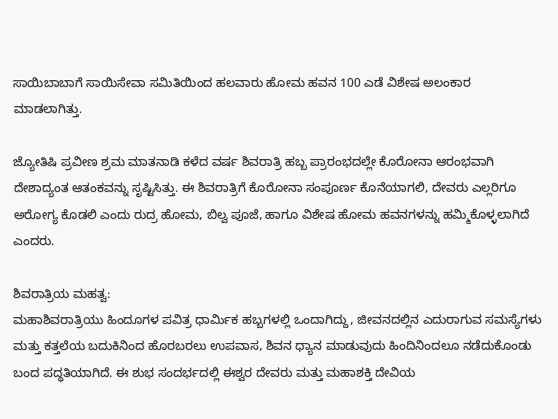ಸಾಯಿಬಾಬಾಗೆ ಸಾಯಿಸೇವಾ ಸಮಿತಿಯಿಂದ ಹಲವಾರು ಹೋಮ ಹವನ 100 ಎಡೆ ವಿಶೇಷ ಅಲಂಕಾರ ಮಾಡಲಾಗಿತ್ತು.

ಜ್ಯೋತಿಷಿ ಪ್ರವೀಣ ಶ್ರಮ ಮಾತನಾಡಿ ಕಳೆದ ವರ್ಷ ಶಿವರಾತ್ರಿ ಹಬ್ಬ ಪ್ರಾರಂಭದಲ್ಲೇ ಕೊರೋನಾ ಆರಂಭವಾಗಿ ದೇಶಾದ್ಯಂತ ಆತಂಕವನ್ನು ಸೃಷ್ಟಿಸಿತ್ತು. ಈ ಶಿವರಾತ್ರಿಗೆ ಕೊರೋನಾ ಸಂಪೂರ್ಣ ಕೊನೆಯಾಗಲಿ, ದೇವರು ಎಲ್ಲರಿಗೂ ಅರೋಗ್ಯ ಕೊಡಲಿ ಎಂದು ರುದ್ರ ಹೋಮ, ಬಿಲ್ವ ಪೂಜೆ, ಹಾಗೂ ವಿಶೇಷ ಹೋಮ ಹವನಗಳನ್ನು ಹಮ್ಮಿಕೊಳ್ಳಲಾಗಿದೆ ಎಂದರು.

ಶಿವರಾತ್ರಿಯ ಮಹತ್ವ:
ಮಹಾಶಿವರಾತ್ರಿಯು ಹಿಂದೂಗಳ ಪವಿತ್ರ ಧಾರ್ಮಿಕ ಹಬ್ಬಗಳಲ್ಲಿ ಒಂದಾಗಿದ್ದು, ಜೀವನದಲ್ಲಿನ ಎದುರಾಗುವ ಸಮಸ್ಯೆಗಳು ಮತ್ತು ಕತ್ತಲೆಯ ಬದುಕಿನಿಂದ ಹೊರಬರಲು ಉಪವಾಸ, ಶಿವನ ಧ್ಯಾನ ಮಾಡುವುದು ಹಿಂದಿನಿಂದಲೂ ನಡೆದುಕೊಂಡು ಬಂದ ಪದ್ಧತಿಯಾಗಿದೆ. ಈ ಶುಭ ಸಂದರ್ಭದಲ್ಲಿ ಈಶ್ವರ ದೇವರು ಮತ್ತು ಮಹಾಶಕ್ತಿ ದೇವಿಯ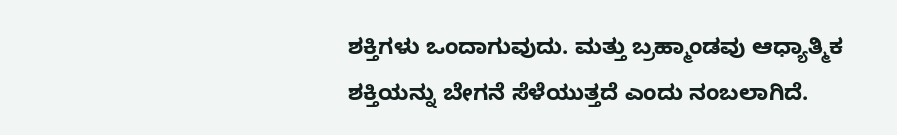ಶಕ್ತಿಗಳು ಒಂದಾಗುವುದು. ಮತ್ತು ಬ್ರಹ್ಮಾಂಡವು ಆಧ್ಯಾತ್ಮಿಕ ಶಕ್ತಿಯನ್ನು ಬೇಗನೆ ಸೆಳೆಯುತ್ತದೆ ಎಂದು ನಂಬಲಾಗಿದೆ.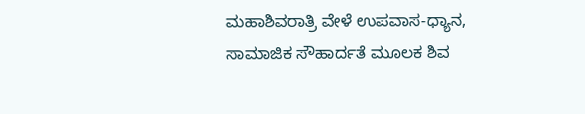ಮಹಾಶಿವರಾತ್ರಿ ವೇಳೆ ಉಪವಾಸ-ಧ್ಯಾನ, ಸಾಮಾಜಿಕ ಸೌಹಾರ್ದತೆ ಮೂಲಕ ಶಿವ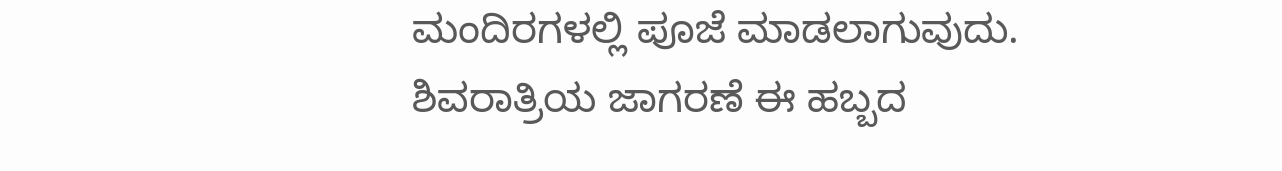ಮಂದಿರಗಳಲ್ಲಿ ಪೂಜೆ ಮಾಡಲಾಗುವುದು. ಶಿವರಾತ್ರಿಯ ಜಾಗರಣೆ ಈ ಹಬ್ಬದ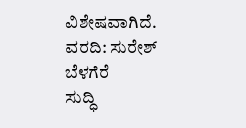ವಿಶೇಷವಾಗಿದೆ.
ವರದಿ: ಸುರೇಶ್ ಬೆಳಗೆರೆ
ಸುದ್ಧಿ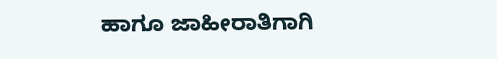ಹಾಗೂ ಜಾಹೀರಾತಿಗಾಗಿ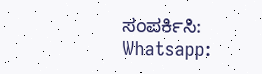ಸಂಪರ್ಕಿಸಿ: Whatsapp: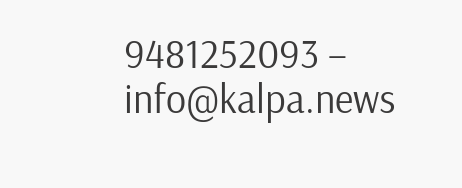9481252093 – info@kalpa.news